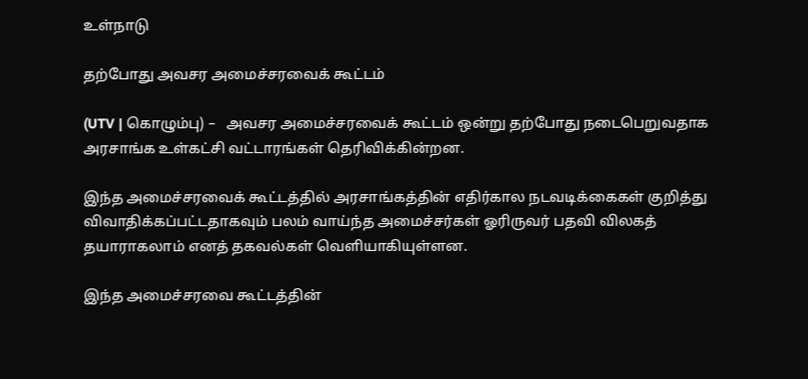உள்நாடு

தற்போது அவசர அமைச்சரவைக் கூட்டம்

(UTV | கொழும்பு) –   அவசர அமைச்சரவைக் கூட்டம் ஒன்று தற்போது நடைபெறுவதாக அரசாங்க உள்கட்சி வட்டாரங்கள் தெரிவிக்கின்றன.

இந்த அமைச்சரவைக் கூட்டத்தில் அரசாங்கத்தின் எதிர்கால நடவடிக்கைகள் குறித்து விவாதிக்கப்பட்டதாகவும் பலம் வாய்ந்த அமைச்சர்கள் ஓரிருவர் பதவி விலகத் தயாராகலாம் எனத் தகவல்கள் வெளியாகியுள்ளன.

இந்த அமைச்சரவை கூட்டத்தின்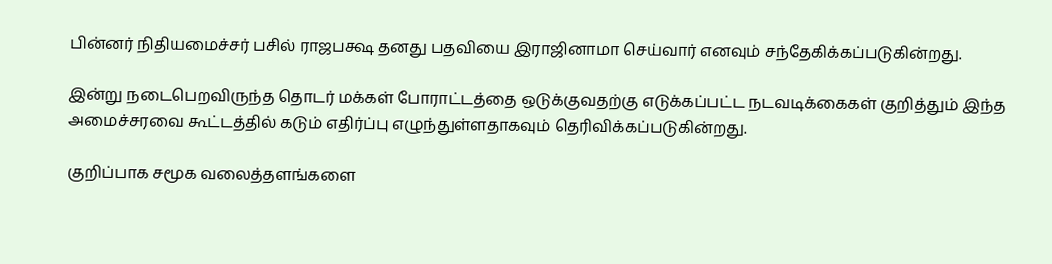பின்னர் நிதியமைச்சர் பசில் ராஜபக்ஷ தனது பதவியை இராஜினாமா செய்வார் எனவும் சந்தேகிக்கப்படுகின்றது.

இன்று நடைபெறவிருந்த தொடர் மக்கள் போராட்டத்தை ஒடுக்குவதற்கு எடுக்கப்பட்ட நடவடிக்கைகள் குறித்தும் இந்த அமைச்சரவை கூட்டத்தில் கடும் எதிர்ப்பு எழுந்துள்ளதாகவும் தெரிவிக்கப்படுகின்றது.

குறிப்பாக சமூக வலைத்தளங்களை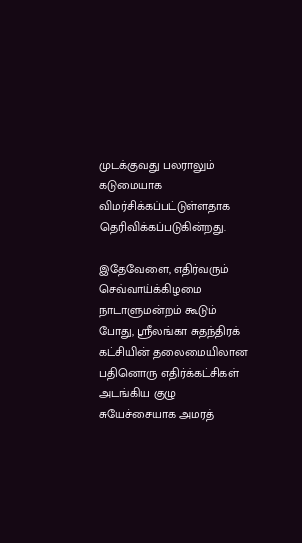முடக்குவது பலராலும் கடுமையாக விமர்சிக்கப்பட்டுள்ளதாக தெரிவிக்கப்படுகின்றது.

இதேவேளை, எதிர்வரும் செவ்வாய்க்கிழமை நாடாளுமன்றம் கூடும் போது, ஸ்ரீலங்கா சுதந்திரக் கட்சியின் தலைமையிலான பதினொரு எதிர்க்கட்சிகள் அடங்கிய குழு சுயேச்சையாக அமரத்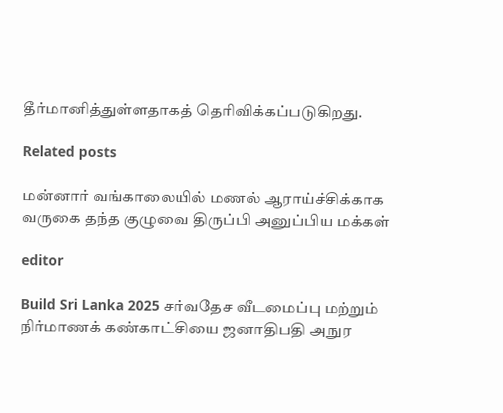தீர்மானித்துள்ளதாகத் தெரிவிக்கப்படுகிறது.

Related posts

மன்னார் வங்காலையில் மணல் ஆராய்ச்சிக்காக வருகை தந்த குழுவை திருப்பி அனுப்பிய மக்கள்

editor

Build Sri Lanka 2025 சர்வதேச வீடமைப்பு மற்றும் நிர்மாணக் கண்காட்சியை ஜனாதிபதி அநுர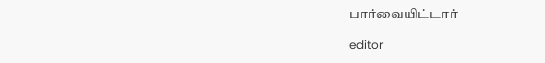பார்வையிட்டார்

editor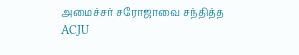அமைச்சர் சரோஜாவை சந்தித்த ACJU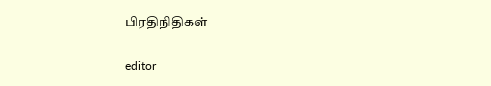பிரதிநிதிகள்

editor